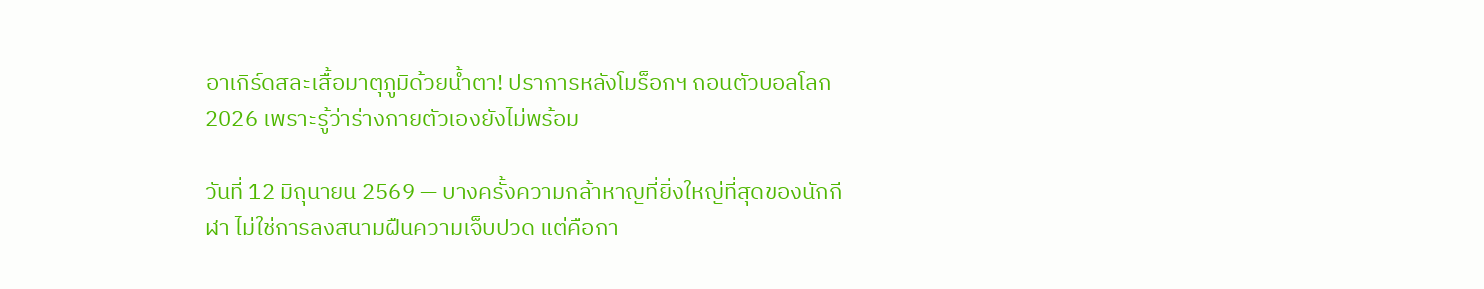อาเกิร์ดสละเสื้อมาตุภูมิด้วยน้ำตา! ปราการหลังโมร็อกฯ ถอนตัวบอลโลก 2026 เพราะรู้ว่าร่างกายตัวเองยังไม่พร้อม

วันที่ 12 มิถุนายน 2569 — บางครั้งความกล้าหาญที่ยิ่งใหญ่ที่สุดของนักกีฬา ไม่ใช่การลงสนามฝืนความเจ็บปวด แต่คือกา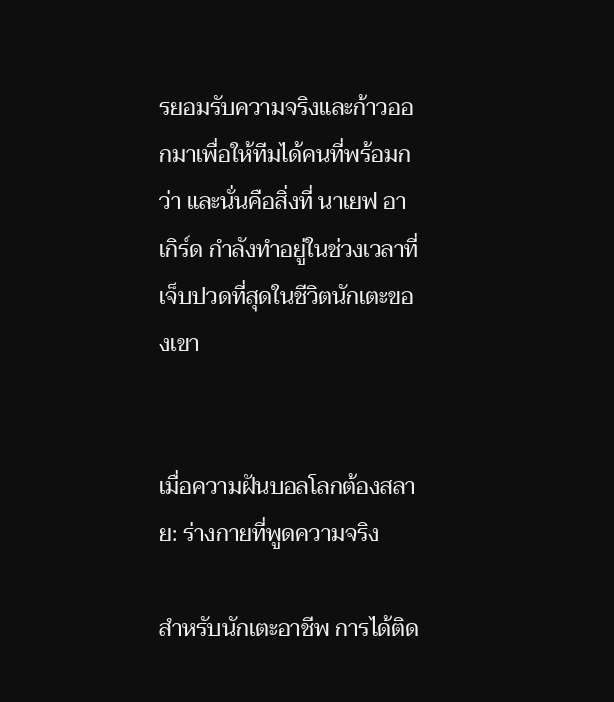รยอมรับความจริงและก้าวออกมาเพื่อให้ทีมได้คนที่พร้อมกว่า และนั่นคือสิ่งที่ นาเยฟ อาเกิร์ด กำลังทำอยู่ในช่วงเวลาที่เจ็บปวดที่สุดในชีวิตนักเตะของเขา


เมื่อความฝันบอลโลกต้องสลาย: ร่างกายที่พูดความจริง

สำหรับนักเตะอาชีพ การได้ติด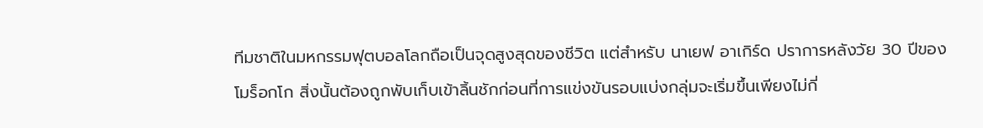ทีมชาติในมหกรรมฟุตบอลโลกถือเป็นจุดสูงสุดของชีวิต แต่สำหรับ นาเยฟ อาเกิร์ด ปราการหลังวัย 30 ปีของโมร็อกโก สิ่งนั้นต้องถูกพับเก็บเข้าลิ้นชักก่อนที่การแข่งขันรอบแบ่งกลุ่มจะเริ่มขึ้นเพียงไม่กี่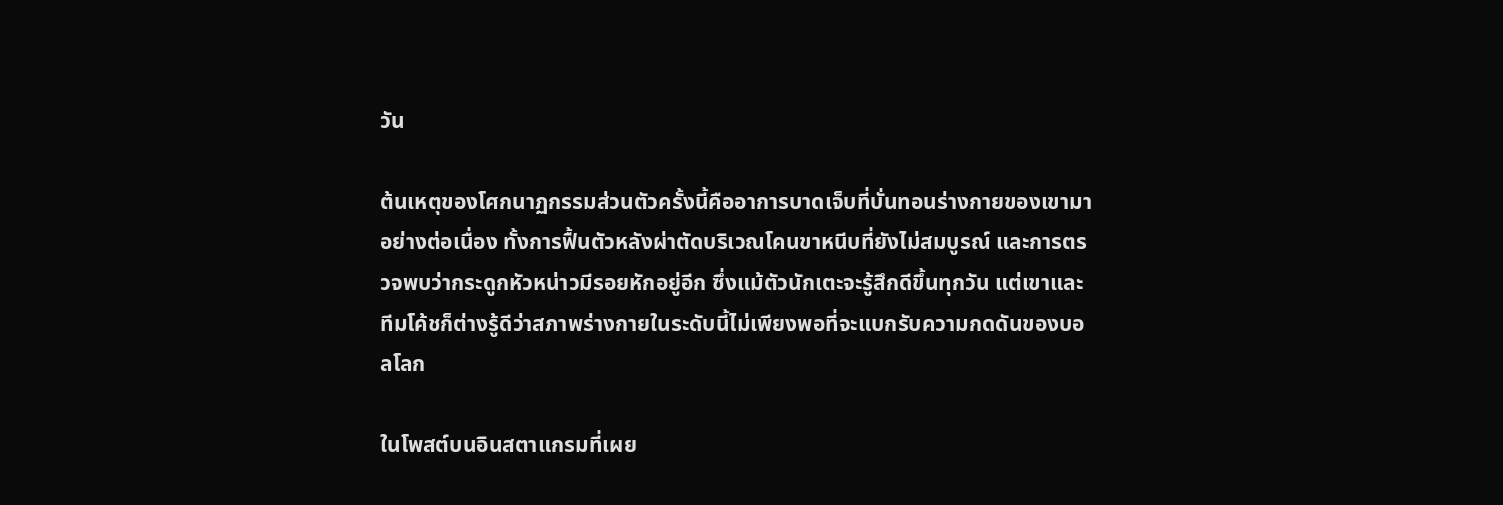วัน

ต้นเหตุของโศกนาฏกรรมส่วนตัวครั้งนี้คืออาการบาดเจ็บที่บั่นทอนร่างกายของเขามาอย่างต่อเนื่อง ทั้งการฟื้นตัวหลังผ่าตัดบริเวณโคนขาหนีบที่ยังไม่สมบูรณ์ และการตรวจพบว่ากระดูกหัวหน่าวมีรอยหักอยู่อีก ซึ่งแม้ตัวนักเตะจะรู้สึกดีขึ้นทุกวัน แต่เขาและทีมโค้ชก็ต่างรู้ดีว่าสภาพร่างกายในระดับนี้ไม่เพียงพอที่จะแบกรับความกดดันของบอลโลก

ในโพสต์บนอินสตาแกรมที่เผย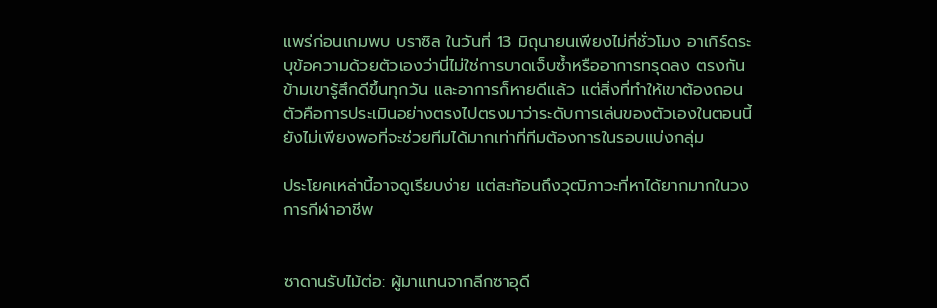แพร่ก่อนเกมพบ บราซิล ในวันที่ 13 มิถุนายนเพียงไม่กี่ชั่วโมง อาเกิร์ดระบุข้อความด้วยตัวเองว่านี่ไม่ใช่การบาดเจ็บซ้ำหรืออาการทรุดลง ตรงกันข้ามเขารู้สึกดีขึ้นทุกวัน และอาการก็หายดีแล้ว แต่สิ่งที่ทำให้เขาต้องถอนตัวคือการประเมินอย่างตรงไปตรงมาว่าระดับการเล่นของตัวเองในตอนนี้ยังไม่เพียงพอที่จะช่วยทีมได้มากเท่าที่ทีมต้องการในรอบแบ่งกลุ่ม

ประโยคเหล่านี้อาจดูเรียบง่าย แต่สะท้อนถึงวุฒิภาวะที่หาได้ยากมากในวงการกีฬาอาชีพ


ซาดานรับไม้ต่อ: ผู้มาแทนจากลีกซาอุดี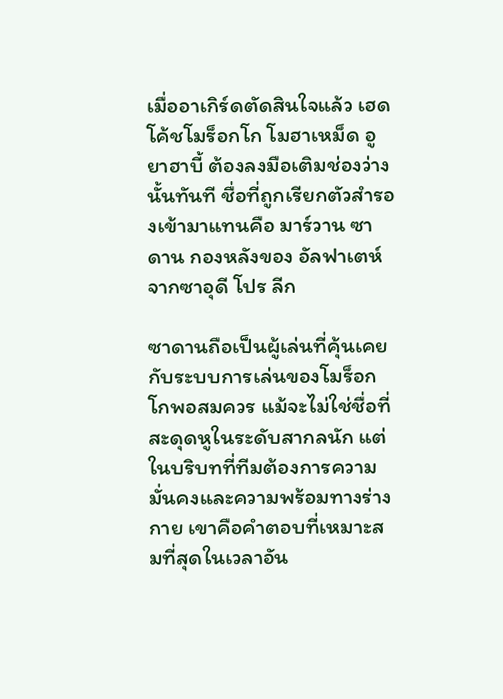เมื่ออาเกิร์ดตัดสินใจแล้ว เฮดโค้ชโมร็อกโก โมฮาเหม็ด อูยาฮาบี้ ต้องลงมือเติมช่องว่างนั้นทันที ชื่อที่ถูกเรียกตัวสำรองเข้ามาแทนคือ มาร์วาน ซาดาน กองหลังของ อัลฟาเตห์ จากซาอุดี โปร ลีก

ซาดานถือเป็นผู้เล่นที่คุ้นเคยกับระบบการเล่นของโมร็อกโกพอสมควร แม้จะไม่ใช่ชื่อที่สะดุดหูในระดับสากลนัก แต่ในบริบทที่ทีมต้องการความมั่นคงและความพร้อมทางร่างกาย เขาคือคำตอบที่เหมาะสมที่สุดในเวลาอัน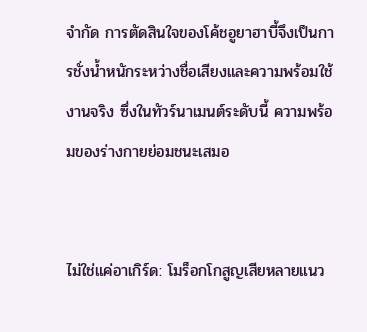จำกัด การตัดสินใจของโค้ชอูยาฮาบี้จึงเป็นการชั่งน้ำหนักระหว่างชื่อเสียงและความพร้อมใช้งานจริง ซึ่งในทัวร์นาเมนต์ระดับนี้ ความพร้อมของร่างกายย่อมชนะเสมอ


ไม่ใช่แค่อาเกิร์ด: โมร็อกโกสูญเสียหลายแนว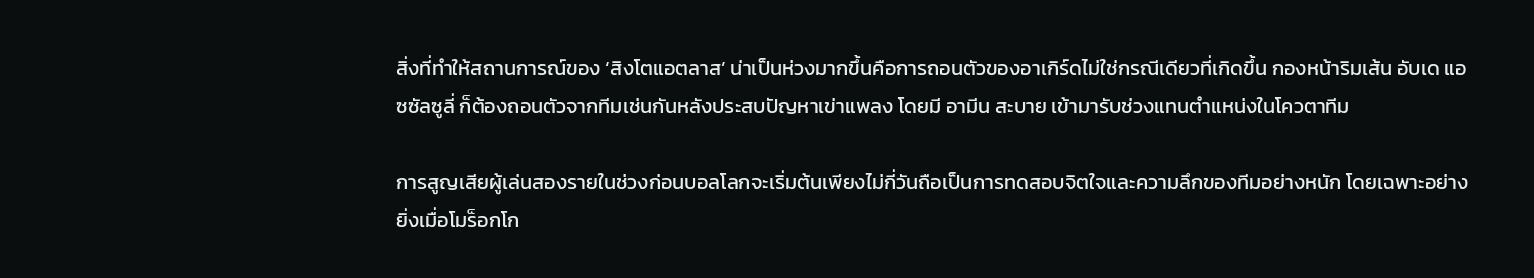สิ่งที่ทำให้สถานการณ์ของ ‘สิงโตแอตลาส’ น่าเป็นห่วงมากขึ้นคือการถอนตัวของอาเกิร์ดไม่ใช่กรณีเดียวที่เกิดขึ้น กองหน้าริมเส้น อับเด แอซซัลซูลี่ ก็ต้องถอนตัวจากทีมเช่นกันหลังประสบปัญหาเข่าแพลง โดยมี อามีน สะบาย เข้ามารับช่วงแทนตำแหน่งในโควตาทีม

การสูญเสียผู้เล่นสองรายในช่วงก่อนบอลโลกจะเริ่มต้นเพียงไม่กี่วันถือเป็นการทดสอบจิตใจและความลึกของทีมอย่างหนัก โดยเฉพาะอย่างยิ่งเมื่อโมร็อกโก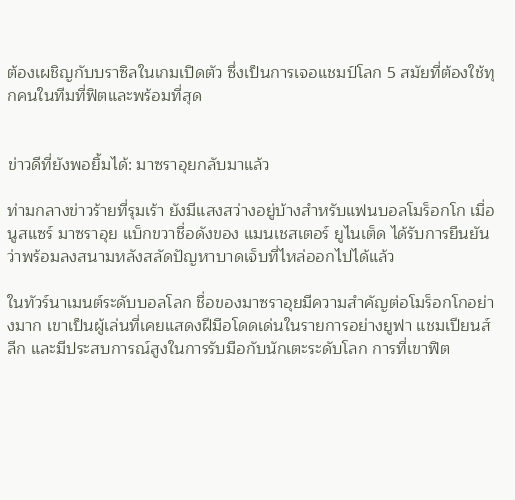ต้องเผชิญกับบราซิลในเกมเปิดตัว ซึ่งเป็นการเจอแชมป์โลก 5 สมัยที่ต้องใช้ทุกคนในทีมที่ฟิตและพร้อมที่สุด


ข่าวดีที่ยังพอยิ้มได้: มาซราอุยกลับมาแล้ว

ท่ามกลางข่าวร้ายที่รุมเร้า ยังมีแสงสว่างอยู่บ้างสำหรับแฟนบอลโมร็อกโก เมื่อ นูสแซร์ มาซราอุย แบ็กขวาชื่อดังของ แมนเชสเตอร์ ยูไนเต็ด ได้รับการยืนยันว่าพร้อมลงสนามหลังสลัดปัญหาบาดเจ็บที่ไหล่ออกไปได้แล้ว

ในทัวร์นาเมนต์ระดับบอลโลก ชื่อของมาซราอุยมีความสำคัญต่อโมร็อกโกอย่างมาก เขาเป็นผู้เล่นที่เคยแสดงฝีมือโดดเด่นในรายการอย่างยูฟา แชมเปียนส์ ลีก และมีประสบการณ์สูงในการรับมือกับนักเตะระดับโลก การที่เขาฟิต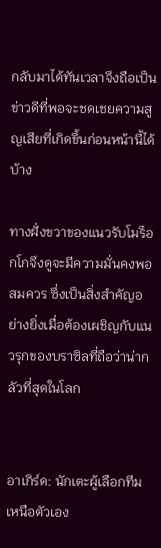กลับมาได้ทันเวลาจึงถือเป็นข่าวดีที่พอจะชดเชยความสูญเสียที่เกิดขึ้นก่อนหน้านี้ได้บ้าง

ทางฝั่งขวาของแนวรับโมร็อกโกจึงดูจะมีความมั่นคงพอสมควร ซึ่งเป็นสิ่งสำคัญอย่างยิ่งเมื่อต้องเผชิญกับแนวรุกของบราซิลที่ถือว่าน่ากลัวที่สุดในโลก


อาเกิร์ด: นักเตะผู้เลือกทีมเหนือตัวเอง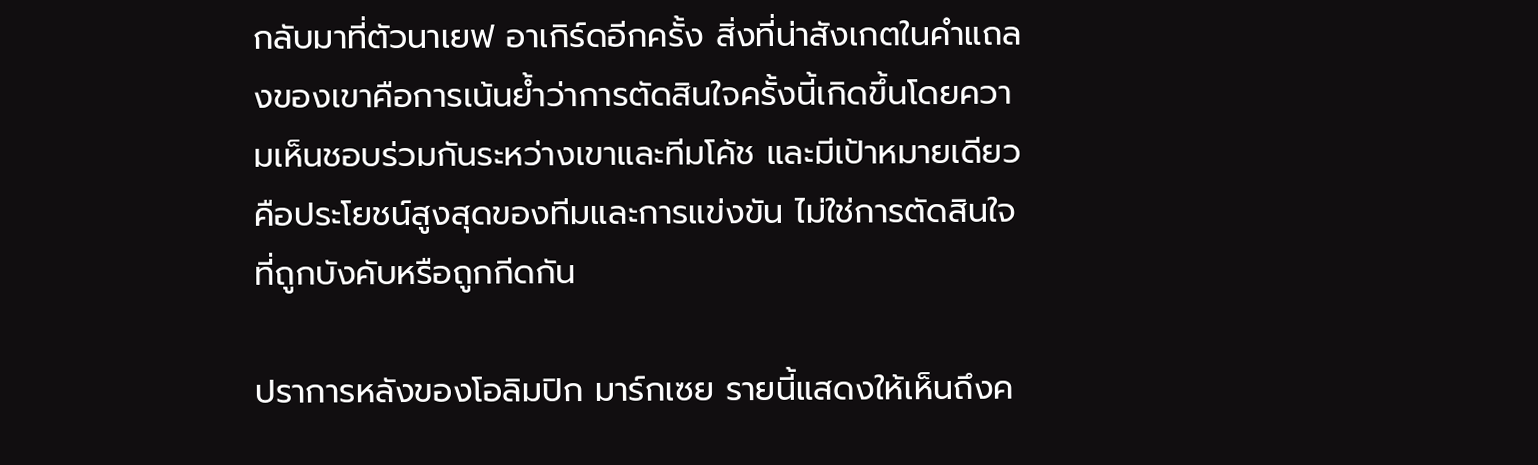กลับมาที่ตัวนาเยฟ อาเกิร์ดอีกครั้ง สิ่งที่น่าสังเกตในคำแถลงของเขาคือการเน้นย้ำว่าการตัดสินใจครั้งนี้เกิดขึ้นโดยความเห็นชอบร่วมกันระหว่างเขาและทีมโค้ช และมีเป้าหมายเดียวคือประโยชน์สูงสุดของทีมและการแข่งขัน ไม่ใช่การตัดสินใจที่ถูกบังคับหรือถูกกีดกัน

ปราการหลังของโอลิมปิก มาร์กเซย รายนี้แสดงให้เห็นถึงค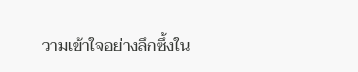วามเข้าใจอย่างลึกซึ้งใน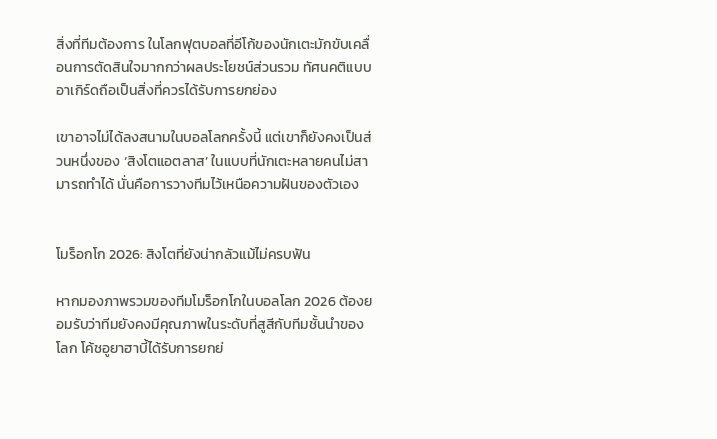สิ่งที่ทีมต้องการ ในโลกฟุตบอลที่อีโก้ของนักเตะมักขับเคลื่อนการตัดสินใจมากกว่าผลประโยชน์ส่วนรวม ทัศนคติแบบอาเกิร์ดถือเป็นสิ่งที่ควรได้รับการยกย่อง

เขาอาจไม่ได้ลงสนามในบอลโลกครั้งนี้ แต่เขาก็ยังคงเป็นส่วนหนึ่งของ ‘สิงโตแอตลาส’ ในแบบที่นักเตะหลายคนไม่สามารถทำได้ นั่นคือการวางทีมไว้เหนือความฝันของตัวเอง


โมร็อกโก 2026: สิงโตที่ยังน่ากลัวแม้ไม่ครบฟัน

หากมองภาพรวมของทีมโมร็อกโกในบอลโลก 2026 ต้องยอมรับว่าทีมยังคงมีคุณภาพในระดับที่สูสีกับทีมชั้นนำของโลก โค้ชอูยาฮาบี้ได้รับการยกย่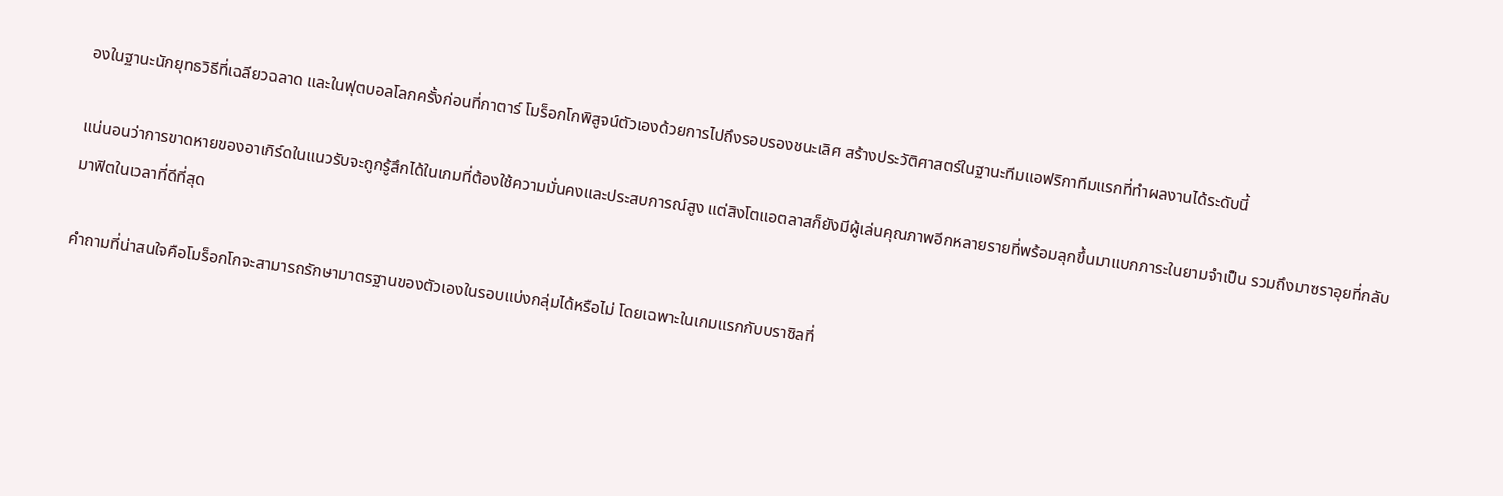องในฐานะนักยุทธวิธีที่เฉลียวฉลาด และในฟุตบอลโลกครั้งก่อนที่กาตาร์ โมร็อกโกพิสูจน์ตัวเองด้วยการไปถึงรอบรองชนะเลิศ สร้างประวัติศาสตร์ในฐานะทีมแอฟริกาทีมแรกที่ทำผลงานได้ระดับนี้

แน่นอนว่าการขาดหายของอาเกิร์ดในแนวรับจะถูกรู้สึกได้ในเกมที่ต้องใช้ความมั่นคงและประสบการณ์สูง แต่สิงโตแอตลาสก็ยังมีผู้เล่นคุณภาพอีกหลายรายที่พร้อมลุกขึ้นมาแบกภาระในยามจำเป็น รวมถึงมาซราอุยที่กลับมาฟิตในเวลาที่ดีที่สุด

คำถามที่น่าสนใจคือโมร็อกโกจะสามารถรักษามาตรฐานของตัวเองในรอบแบ่งกลุ่มได้หรือไม่ โดยเฉพาะในเกมแรกกับบราซิลที่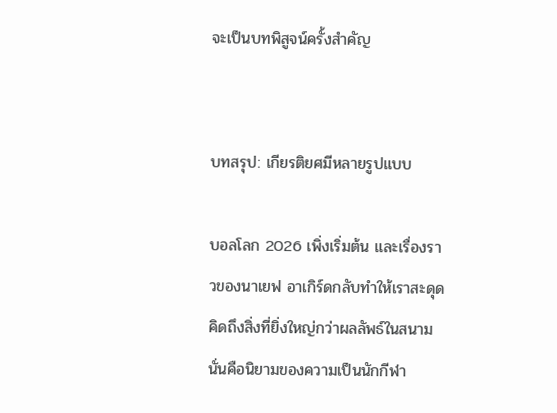จะเป็นบทพิสูจน์ครั้งสำคัญ


บทสรุป: เกียรติยศมีหลายรูปแบบ

บอลโลก 2026 เพิ่งเริ่มต้น และเรื่องราวของนาเยฟ อาเกิร์ดกลับทำให้เราสะดุดคิดถึงสิ่งที่ยิ่งใหญ่กว่าผลลัพธ์ในสนามนั่นคือนิยามของความเป็นนักกีฬา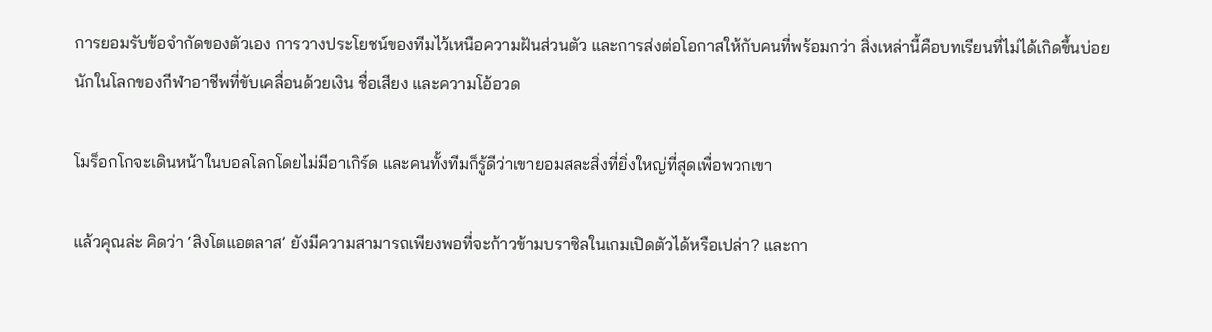การยอมรับข้อจำกัดของตัวเอง การวางประโยชน์ของทีมไว้เหนือความฝันส่วนตัว และการส่งต่อโอกาสให้กับคนที่พร้อมกว่า สิ่งเหล่านี้คือบทเรียนที่ไม่ได้เกิดขึ้นบ่อยนักในโลกของกีฬาอาชีพที่ขับเคลื่อนด้วยเงิน ชื่อเสียง และความโอ้อวด

โมร็อกโกจะเดินหน้าในบอลโลกโดยไม่มีอาเกิร์ด และคนทั้งทีมก็รู้ดีว่าเขายอมสละสิ่งที่ยิ่งใหญ่ที่สุดเพื่อพวกเขา

แล้วคุณล่ะ คิดว่า ‘สิงโตแอตลาส’ ยังมีความสามารถเพียงพอที่จะก้าวข้ามบราซิลในเกมเปิดตัวได้หรือเปล่า? และกา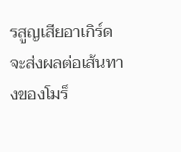รสูญเสียอาเกิร์ดจะส่งผลต่อเส้นทางของโมร็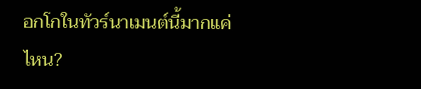อกโกในทัวร์นาเมนต์นี้มากแค่ไหน?